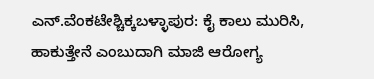ಎನ್.ವೆಂಕಟೇಶ್ಚಿಕ್ಕಬಳ್ಳಾಪುರ: ಕೈ ಕಾಲು ಮುರಿಸಿ, ಹಾಕುತ್ತೇನೆ ಎಂಬುದಾಗಿ ಮಾಜಿ ಆರೋಗ್ಯ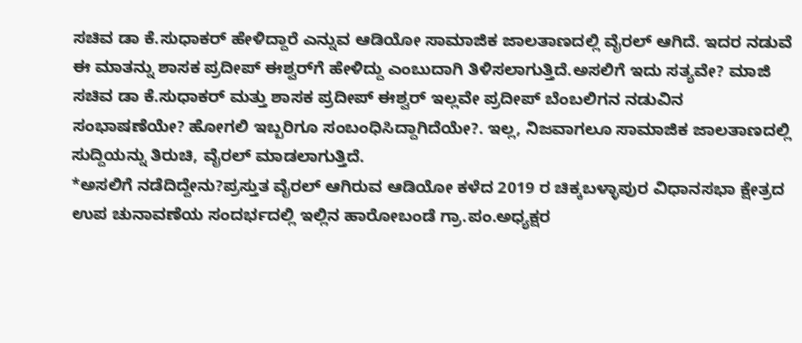ಸಚಿವ ಡಾ ಕೆ.ಸುಧಾಕರ್ ಹೇಳಿದ್ದಾರೆ ಎನ್ನುವ ಆಡಿಯೋ ಸಾಮಾಜಿಕ ಜಾಲತಾಣದಲ್ಲಿ ವೈರಲ್ ಆಗಿದೆ. ಇದರ ನಡುವೆ ಈ ಮಾತನ್ನು ಶಾಸಕ ಪ್ರದೀಪ್ ಈಶ್ವರ್‌ಗೆ ಹೇಳಿದ್ದು ಎಂಬುದಾಗಿ ತಿಳಿಸಲಾಗುತ್ತಿದೆ.ಅಸಲಿಗೆ ಇದು ಸತ್ಯವೇ? ಮಾಜಿ ಸಚಿವ ಡಾ ಕೆ.ಸುಧಾಕರ್ ಮತ್ತು ಶಾಸಕ ಪ್ರದೀಪ್ ಈಶ್ವರ್ ಇಲ್ಲವೇ ಪ್ರದೀಪ್ ಬೆಂಬಲಿಗನ ನಡುವಿನ ಸಂಭಾಷಣೆಯೇ? ಹೋಗಲಿ ಇಬ್ಬರಿಗೂ ಸಂಬಂಧಿಸಿದ್ದಾಗಿದೆಯೇ?. ಇಲ್ಲ, ನಿಜವಾಗಲೂ ಸಾಮಾಜಿಕ ಜಾಲತಾಣದಲ್ಲಿ ಸುದ್ದಿಯನ್ನು ತಿರುಚಿ, ವೈರಲ್ ಮಾಡಲಾಗುತ್ತಿದೆ.
*ಅಸಲಿಗೆ ನಡೆದಿದ್ದೇನು?ಪ್ರಸ್ತುತ ವೈರಲ್ ಆಗಿರುವ ಆಡಿಯೋ ಕಳೆದ 2019 ರ ಚಿಕ್ಕಬಳ್ಳಾಪುರ ವಿಧಾನಸಭಾ ಕ್ಷೇತ್ರದ ಉಪ ಚುನಾವಣೆಯ ಸಂದರ್ಭದಲ್ಲಿ ಇಲ್ಲಿನ ಹಾರೋಬಂಡೆ ಗ್ರಾ.ಪಂ.ಅಧ್ಯಕ್ಷರ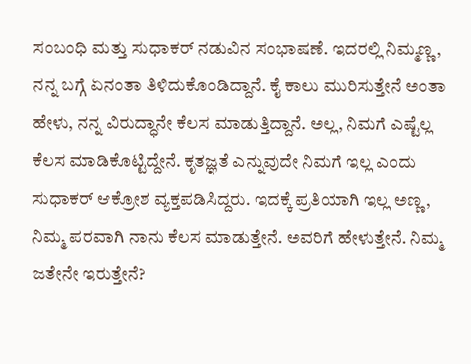ಸಂಬಂಧಿ ಮತ್ತು ಸುಧಾಕರ್ ನಡುವಿನ ಸಂಭಾಷಣೆ. ಇದರಲ್ಲಿ ನಿಮ್ಮಣ್ಣ, ನನ್ನ ಬಗ್ಗೆ ಏನಂತಾ ತಿಳಿದುಕೊಂಡಿದ್ದಾನೆ. ಕೈ ಕಾಲು ಮುರಿಸುತ್ತೇನೆ ಅಂತಾ ಹೇಳು, ನನ್ನ ವಿರುದ್ಧಾನೇ ಕೆಲಸ ಮಾಡುತ್ತಿದ್ದಾನೆ. ಅಲ್ಲ, ನಿಮಗೆ ಎಷ್ಟೆಲ್ಲ ಕೆಲಸ ಮಾಡಿಕೊಟ್ಟಿದ್ದೇನೆ. ಕೃತಜ್ಞತೆ ಎನ್ನುವುದೇ ನಿಮಗೆ ಇಲ್ಲ ಎಂದು ಸುಧಾಕರ್ ಆಕ್ರೋಶ ವ್ಯಕ್ತಪಡಿಸಿದ್ದರು. ಇದಕ್ಕೆ ಪ್ರತಿಯಾಗಿ ಇಲ್ಲ ಅಣ್ಣ, ನಿಮ್ಮ ಪರವಾಗಿ ನಾನು ಕೆಲಸ ಮಾಡುತ್ತೇನೆ. ಅವರಿಗೆ ಹೇಳುತ್ತೇನೆ. ನಿಮ್ಮ ಜತೇನೇ ಇರುತ್ತೇನೆ?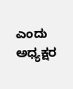ಎಂದು ಅಧ್ಯಕ್ಷರ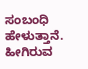ಸಂಬಂಧಿ ಹೇಳುತ್ತಾನೆ. ಹೀಗಿರುವ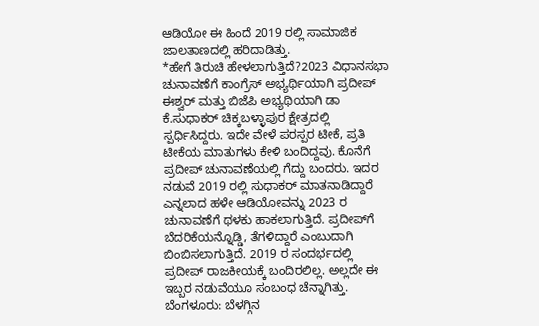ಆಡಿಯೋ ಈ ಹಿಂದೆ 2019 ರಲ್ಲಿ ಸಾಮಾಜಿಕ ಜಾಲತಾಣದಲ್ಲಿ ಹರಿದಾಡಿತ್ತು.
*ಹೇಗೆ ತಿರುಚಿ ಹೇಳಲಾಗುತ್ತಿದೆ?2023 ವಿಧಾನಸಭಾ ಚುನಾವಣೆಗೆ ಕಾಂಗ್ರೆಸ್ ಅಭ್ಯರ್ಥಿಯಾಗಿ ಪ್ರದೀಪ್ ಈಶ್ವರ್ ಮತ್ತು ಬಿಜೆಪಿ ಅಭ್ಯಥಿಯಾಗಿ ಡಾ ಕೆ.ಸುಧಾಕರ್ ಚಿಕ್ಕಬಳ್ಳಾಪುರ ಕ್ಷೇತ್ರದಲ್ಲಿ ಸ್ಪರ್ಧಿಸಿದ್ದರು. ಇದೇ ವೇಳೆ ಪರಸ್ಪರ ಟೀಕೆ, ಪ್ರತಿ ಟೀಕೆಯ ಮಾತುಗಳು ಕೇಳಿ ಬಂದಿದ್ದವು. ಕೊನೆಗೆ ಪ್ರದೀಪ್ ಚುನಾವಣೆಯಲ್ಲಿ ಗೆದ್ದು ಬಂದರು. ಇದರ ನಡುವೆ 2019 ರಲ್ಲಿ ಸುಧಾಕರ್ ಮಾತನಾಡಿದ್ದಾರೆ ಎನ್ನಲಾದ ಹಳೇ ಆಡಿಯೋವನ್ನು 2023 ರ ಚುನಾವಣೆಗೆ ಥಳಕು ಹಾಕಲಾಗುತ್ತಿದೆ. ಪ್ರದೀಪ್‌ಗೆ ಬೆದರಿಕೆಯನ್ನೊಡ್ಡಿ, ತೆಗಳಿದ್ದಾರೆ ಎಂಬುದಾಗಿ ಬಿಂಬಿಸಲಾಗುತ್ತಿದೆ. 2019 ರ ಸಂದರ್ಭದಲ್ಲಿ ಪ್ರದೀಪ್ ರಾಜಕೀಯಕ್ಕೆ ಬಂದಿರಲಿಲ್ಲ. ಅಲ್ಲದೇ ಈ ಇಬ್ಬರ ನಡುವೆಯೂ ಸಂಬಂಧ ಚೆನ್ನಾಗಿತ್ತು.
ಬೆಂಗಳೂರು: ಬೆಳಗ್ಗಿನ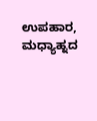ಉಪಹಾರ, ಮಧ್ಯಾಹ್ನದ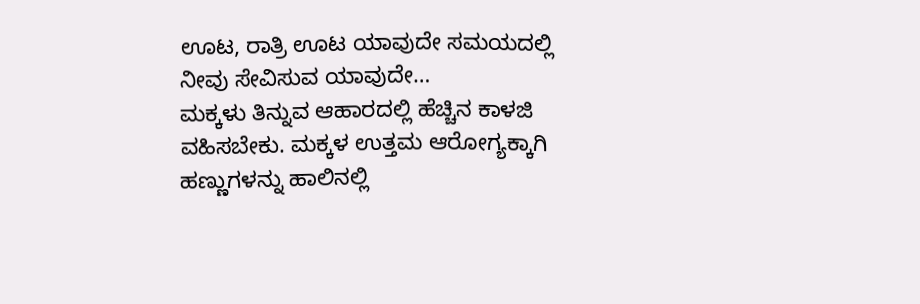ಊಟ, ರಾತ್ರಿ ಊಟ ಯಾವುದೇ ಸಮಯದಲ್ಲಿ ನೀವು ಸೇವಿಸುವ ಯಾವುದೇ…
ಮಕ್ಕಳು ತಿನ್ನುವ ಆಹಾರದಲ್ಲಿ ಹೆಚ್ಚಿನ ಕಾಳಜಿ ವಹಿಸಬೇಕು. ಮಕ್ಕಳ ಉತ್ತಮ ಆರೋಗ್ಯಕ್ಕಾಗಿ ಹಣ್ಣುಗಳನ್ನು ಹಾಲಿನಲ್ಲಿ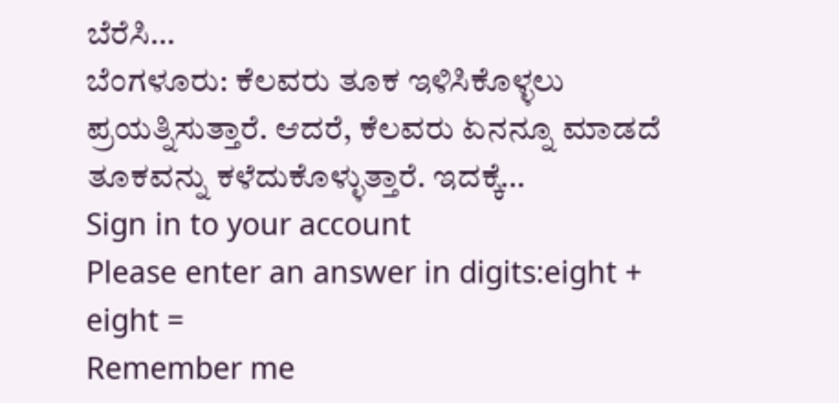ಬೆರೆಸಿ…
ಬೆಂಗಳೂರು: ಕೆಲವರು ತೂಕ ಇಳಿಸಿಕೊಳ್ಳಲು ಪ್ರಯತ್ನಿಸುತ್ತಾರೆ. ಆದರೆ, ಕೆಲವರು ಏನನ್ನೂ ಮಾಡದೆ ತೂಕವನ್ನು ಕಳೆದುಕೊಳ್ಳುತ್ತಾರೆ. ಇದಕ್ಕೆ…
Sign in to your account
Please enter an answer in digits:eight + eight =
Remember me